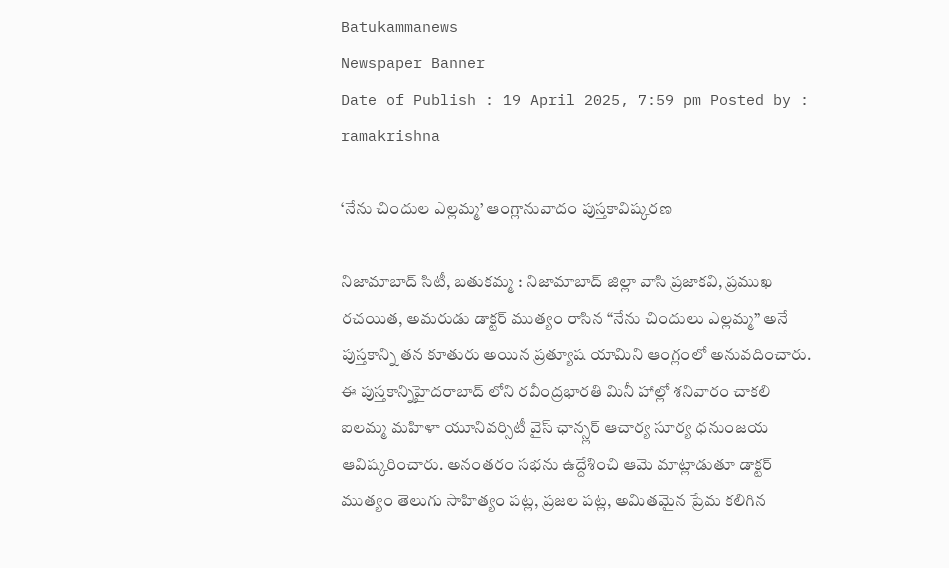Batukammanews
Newspaper Banner
Date of Publish : 19 April 2025, 7:59 pm Posted by : ramakrishna

‘నేను చిందుల ఎల్లమ్మ’ ఆంగ్లానువాదం పుస్తకావిష్కరణ

నిజామాబాద్ సిటీ, బతుకమ్మ : నిజామాబాద్ జిల్లా వాసి ప్రజాకవి, ప్రముఖ రచయిత, అమరుడు డాక్టర్ ముత్యం రాసిన “నేను చిందులు ఎల్లమ్మ” అనే పుస్తకాన్ని తన కూతురు అయిన ప్రత్యూష యామిని ఆంగ్లంలో అనువదించారు. ఈ పుస్తకాన్నిహైదరాబాద్ లోని రవీంద్రభారతి మినీ హాల్లో శనివారం చాకలి ఐలమ్మ మహిళా యూనివర్సిటీ వైస్ ఛాన్స్లర్ ఆచార్య సూర్య ధనుంజయ ఆవిష్కరించారు. అనంతరం సభను ఉద్దేశించి ఆమె మాట్లాడుతూ డాక్టర్ ముత్యం తెలుగు సాహిత్యం పట్ల, ప్రజల పట్ల, అమితమైన ప్రేమ కలిగిన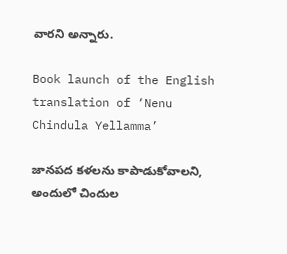వారని అన్నారు.

Book launch of the English translation of ‘Nenu Chindula Yellamma’

జానపద కళలను కాపాడుకోవాలని, అందులో చిందుల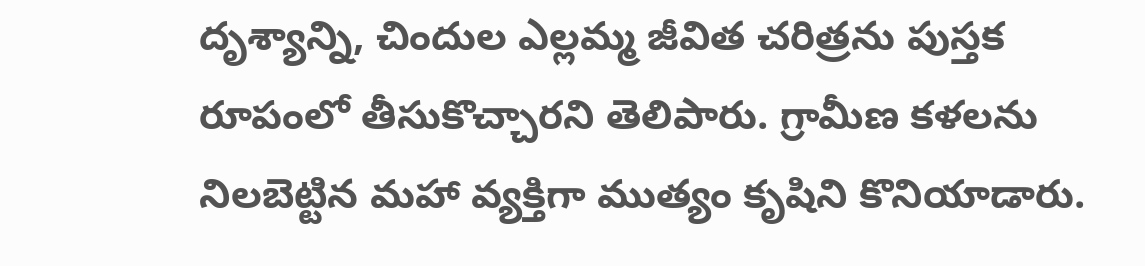దృశ్యాన్ని, చిందుల ఎల్లమ్మ జీవిత చరిత్రను పుస్తక రూపంలో తీసుకొచ్చారని తెలిపారు. గ్రామీణ కళలను నిలబెట్టిన మహా వ్యక్తిగా ముత్యం కృషిని కొనియాడారు.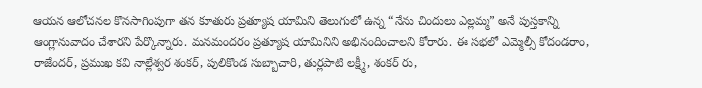ఆయన ఆలోచనల కొనసాగింపుగా తన కూతురు ప్రత్యూష యామిని తెలుగులో ఉన్న “నేను చిందులు ఎల్లమ్మ” అనే పుస్తకాన్ని ఆంగ్లానువాదం చేశారని పేర్కొన్నారు. మనమందరం ప్రత్యూష యామినిని అభినందించాలని కోరారు. ఈ సభలో ఎమ్మెల్సీ కోదండరాం, రాజేందర్, ప్రముఖ కవి నాల్లేశ్వర శంకర్, పులికొండ సుబ్బాచారి, తుర్లపాటి లక్ష్మీ, శంకర్ రు,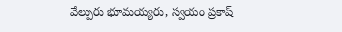వేల్పురు భూమయ్యరు, స్వయం ప్రకాష్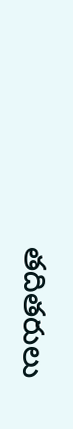తదితరులు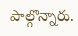పాల్గొన్నారు.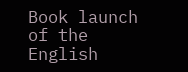Book launch of the English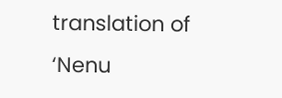translation of ‘Nenu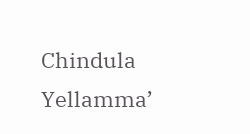Chindula Yellamma’